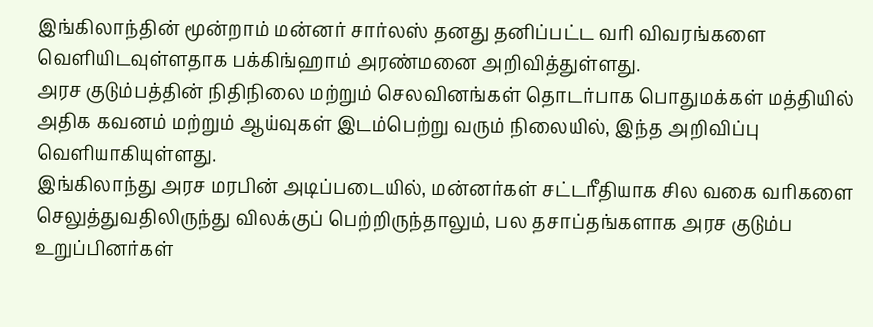இங்கிலாந்தின் மூன்றாம் மன்னர் சார்லஸ் தனது தனிப்பட்ட வரி விவரங்களை வெளியிடவுள்ளதாக பக்கிங்ஹாம் அரண்மனை அறிவித்துள்ளது.
அரச குடும்பத்தின் நிதிநிலை மற்றும் செலவினங்கள் தொடர்பாக பொதுமக்கள் மத்தியில் அதிக கவனம் மற்றும் ஆய்வுகள் இடம்பெற்று வரும் நிலையில், இந்த அறிவிப்பு வெளியாகியுள்ளது.
இங்கிலாந்து அரச மரபின் அடிப்படையில், மன்னர்கள் சட்டரீதியாக சில வகை வரிகளை செலுத்துவதிலிருந்து விலக்குப் பெற்றிருந்தாலும், பல தசாப்தங்களாக அரச குடும்ப உறுப்பினர்கள்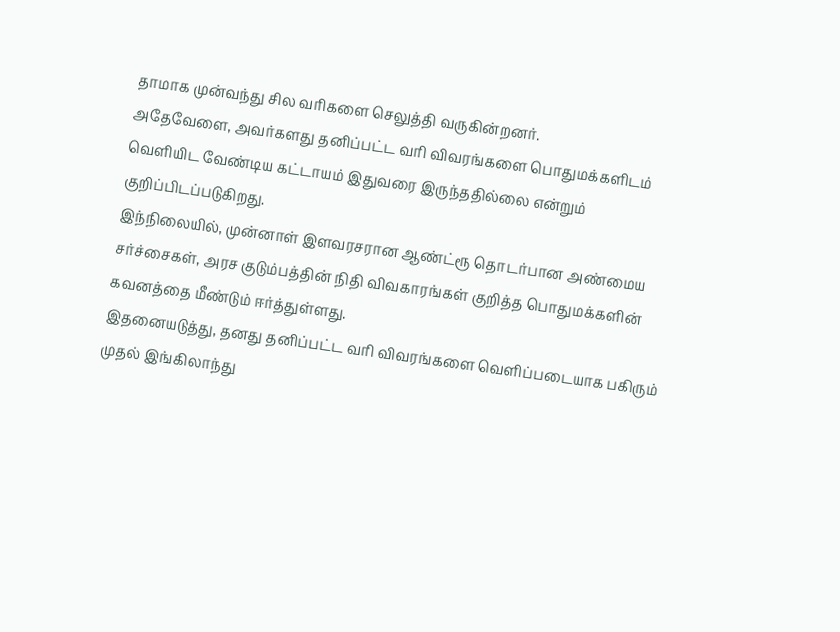தாமாக முன்வந்து சில வரிகளை செலுத்தி வருகின்றனர்.
அதேவேளை, அவர்களது தனிப்பட்ட வரி விவரங்களை பொதுமக்களிடம் வெளியிட வேண்டிய கட்டாயம் இதுவரை இருந்ததில்லை என்றும் குறிப்பிடப்படுகிறது.
இந்நிலையில், முன்னாள் இளவரசரான ஆண்ட்ரூ தொடர்பான அண்மைய சர்ச்சைகள், அரச குடும்பத்தின் நிதி விவகாரங்கள் குறித்த பொதுமக்களின் கவனத்தை மீண்டும் ஈர்த்துள்ளது.
இதனையடுத்து, தனது தனிப்பட்ட வரி விவரங்களை வெளிப்படையாக பகிரும் முதல் இங்கிலாந்து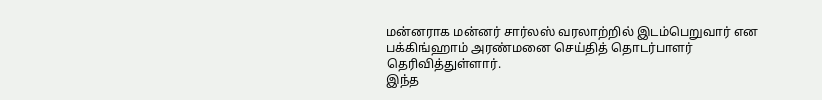மன்னராக மன்னர் சார்லஸ் வரலாற்றில் இடம்பெறுவார் என பக்கிங்ஹாம் அரண்மனை செய்தித் தொடர்பாளர் தெரிவித்துள்ளார்.
இந்த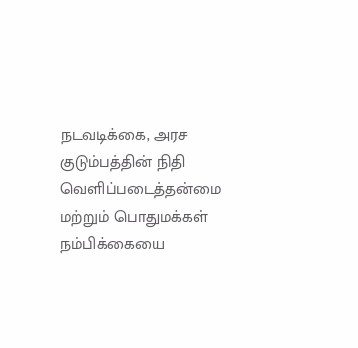நடவடிக்கை, அரச குடும்பத்தின் நிதி வெளிப்படைத்தன்மை மற்றும் பொதுமக்கள் நம்பிக்கையை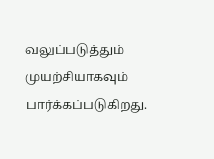வலுப்படுத்தும் முயற்சியாகவும் பார்க்கப்படுகிறது.